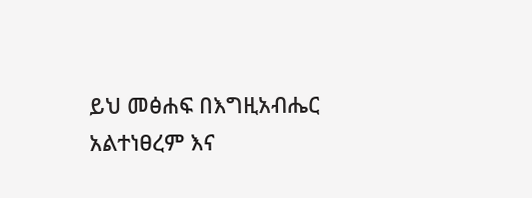ይህ መፅሐፍ በእግዚአብሔር አልተነፀረም እና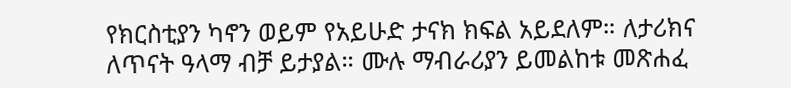የክርስቲያን ካኖን ወይም የአይሁድ ታናክ ክፍል አይደለም። ለታሪክና ለጥናት ዓላማ ብቻ ይታያል። ሙሉ ማብራሪያን ይመልከቱ መጽሐፈ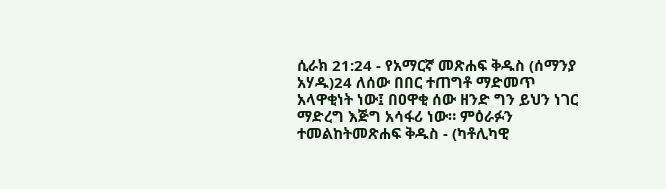ሲራክ 21:24 - የአማርኛ መጽሐፍ ቅዱስ (ሰማንያ አሃዱ)24 ለሰው በበር ተጠግቶ ማድመጥ አላዋቂነት ነው፤ በዐዋቂ ሰው ዘንድ ግን ይህን ነገር ማድረግ እጅግ አሳፋሪ ነው። ምዕራፉን ተመልከትመጽሐፍ ቅዱስ - (ካቶሊካዊ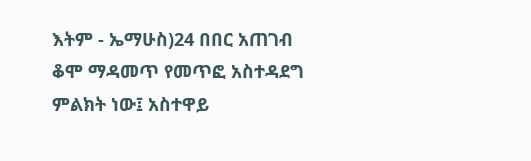እትም - ኤማሁስ)24 በበር አጠገብ ቆሞ ማዳመጥ የመጥፎ አስተዳደግ ምልክት ነው፤ አስተዋይ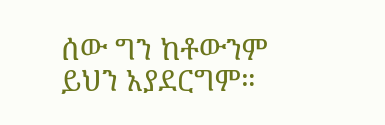ሰው ግን ከቶውንም ይህን አያደርግም።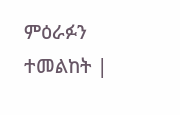ምዕራፉን ተመልከት |